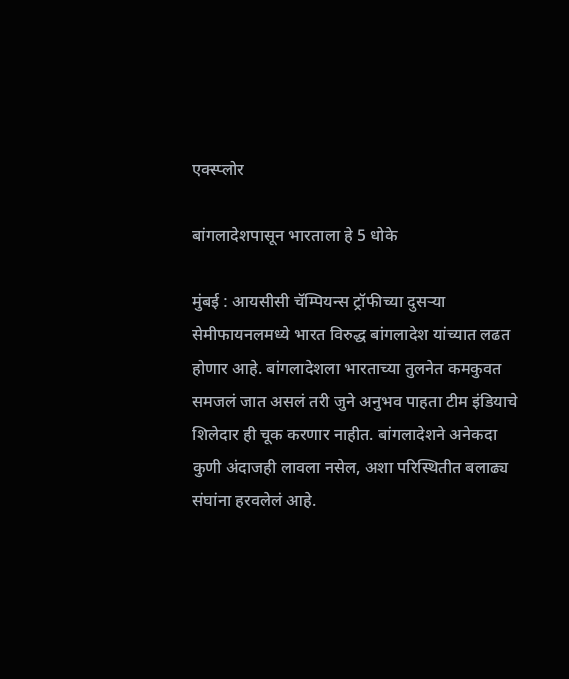एक्स्प्लोर

बांगलादेशपासून भारताला हे 5 धोके

मुंबई : आयसीसी चॅम्पियन्स ट्रॉफीच्या दुसऱ्या सेमीफायनलमध्ये भारत विरुद्ध बांगलादेश यांच्यात लढत होणार आहे. बांगलादेशला भारताच्या तुलनेत कमकुवत समजलं जात असलं तरी जुने अनुभव पाहता टीम इंडियाचे शिलेदार ही चूक करणार नाहीत. बांगलादेशने अनेकदा कुणी अंदाजही लावला नसेल, अशा परिस्थितीत बलाढ्य संघांना हरवलेलं आहे.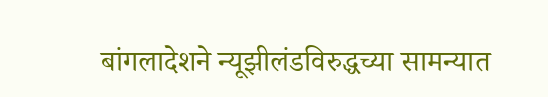बांगलादेशने न्यूझीलंडविरुद्धच्या सामन्यात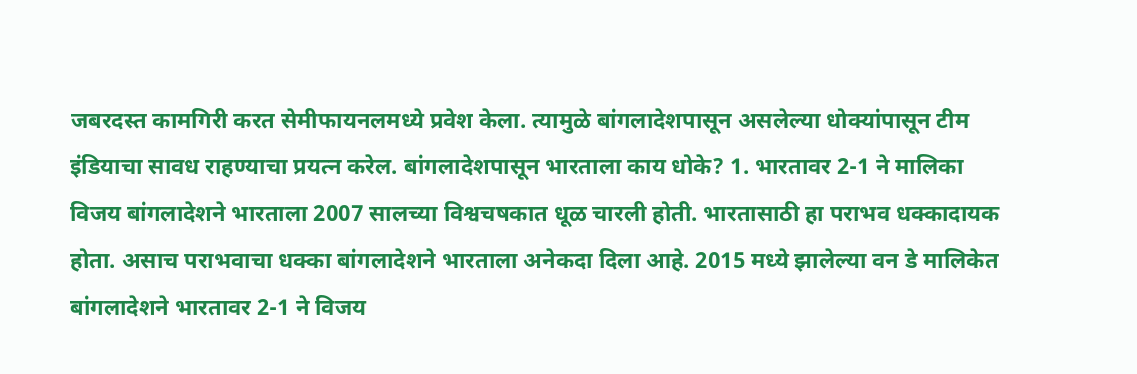जबरदस्त कामगिरी करत सेमीफायनलमध्ये प्रवेश केला. त्यामुळे बांगलादेशपासून असलेल्या धोक्यांपासून टीम इंडियाचा सावध राहण्याचा प्रयत्न करेल. बांगलादेशपासून भारताला काय धोके? 1. भारतावर 2-1 ने मालिका विजय बांगलादेशने भारताला 2007 सालच्या विश्वचषकात धूळ चारली होती. भारतासाठी हा पराभव धक्कादायक होता. असाच पराभवाचा धक्का बांगलादेशने भारताला अनेकदा दिला आहे. 2015 मध्ये झालेल्या वन डे मालिकेत बांगलादेशने भारतावर 2-1 ने विजय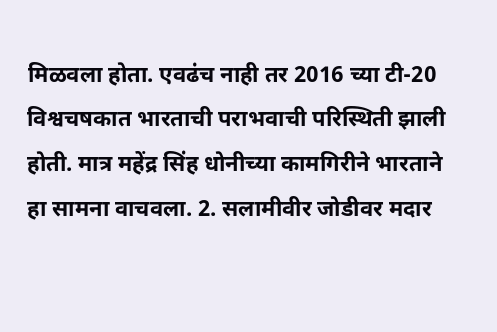मिळवला होता. एवढंच नाही तर 2016 च्या टी-20 विश्वचषकात भारताची पराभवाची परिस्थिती झाली होती. मात्र महेंद्र सिंह धोनीच्या कामगिरीने भारताने हा सामना वाचवला. 2. सलामीवीर जोडीवर मदार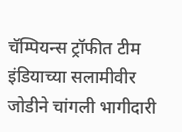चॅम्पियन्स ट्रॉफीत टीम इंडियाच्या सलामीवीर जोडीने चांगली भागीदारी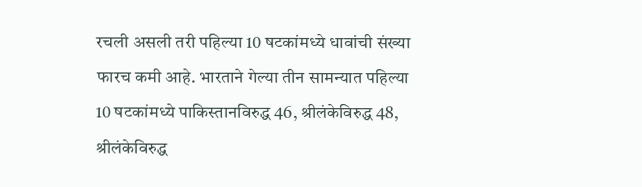रचली असली तरी पहिल्या 10 षटकांमध्ये धावांची संख्या फारच कमी आहे. भारताने गेल्या तीन सामन्यात पहिल्या 10 षटकांमध्ये पाकिस्तानविरुद्ध 46, श्रीलंकेविरुद्ध 48, श्रीलंकेविरुद्ध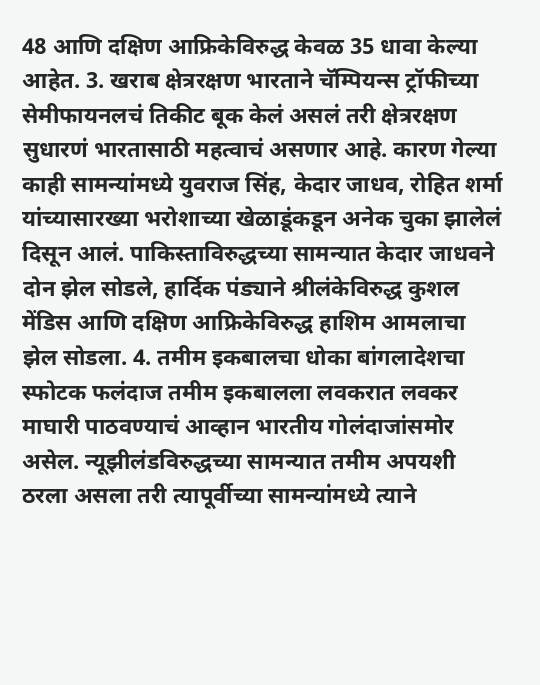48 आणि दक्षिण आफ्रिकेविरुद्ध केवळ 35 धावा केल्या आहेत. 3. खराब क्षेत्ररक्षण भारताने चॅम्पियन्स ट्रॉफीच्या सेमीफायनलचं तिकीट बूक केलं असलं तरी क्षेत्ररक्षण सुधारणं भारतासाठी महत्वाचं असणार आहे. कारण गेल्या काही सामन्यांमध्ये युवराज सिंह, केदार जाधव, रोहित शर्मा यांच्यासारख्या भरोशाच्या खेळाडूंकडून अनेक चुका झालेलं दिसून आलं. पाकिस्ताविरुद्धच्या सामन्यात केदार जाधवने दोन झेल सोडले, हार्दिक पंड्याने श्रीलंकेविरुद्ध कुशल मेंडिस आणि दक्षिण आफ्रिकेविरुद्ध हाशिम आमलाचा झेल सोडला. 4. तमीम इकबालचा धोका बांगलादेशचा स्फोटक फलंदाज तमीम इकबालला लवकरात लवकर माघारी पाठवण्याचं आव्हान भारतीय गोलंदाजांसमोर असेल. न्यूझीलंडविरुद्धच्या सामन्यात तमीम अपयशी ठरला असला तरी त्यापूर्वीच्या सामन्यांमध्ये त्याने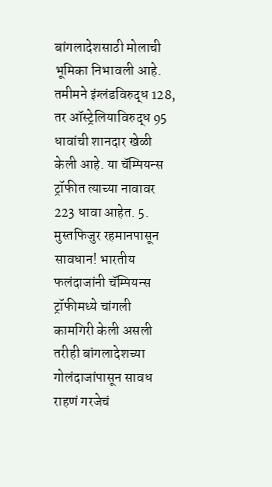बांगलादेशसाठी मोलाची भूमिका निभावली आहे. तमीमने इंग्लंडविरुद्ध 128, तर ऑस्ट्रेलियाविरुद्ध 95 धावांची शानदार खेळी केली आहे. या चॅम्पियन्स ट्रॉफीत त्याच्या नावावर 223 धावा आहेत. 5. मुस्तफिजुर रहमानपासून सावधान! भारतीय फलंदाजांनी चॅम्पियन्स ट्रॉफीमध्ये चांगली कामगिरी केली असली तरीही बांगलादेशच्या गोलंदाजांपासून सावध राहणं गरजेचं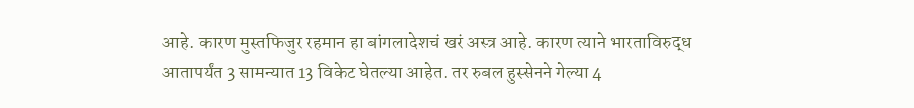आहे. कारण मुस्तफिजुर रहमान हा बांगलादेशचं खरं अस्त्र आहे. कारण त्याने भारताविरुद्ध आतापर्यंत 3 सामन्यात 13 विकेट घेतल्या आहेत. तर रुबल हुस्सेनने गेल्या 4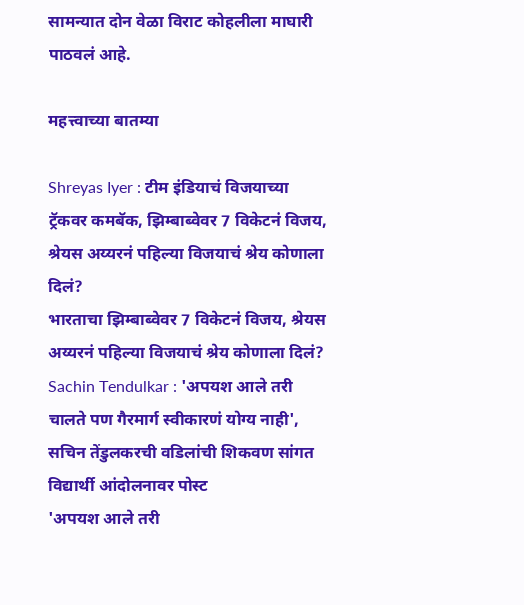सामन्यात दोन वेळा विराट कोहलीला माघारी पाठवलं आहे.

महत्त्वाच्या बातम्या

Shreyas Iyer : टीम इंडियाचं विजयाच्या ट्रॅकवर कमबॅक, झिम्बाब्वेवर 7 विकेटनं विजय, श्रेयस अय्यरनं पहिल्या विजयाचं श्रेय कोणाला दिलं?
भारताचा झिम्बाब्वेवर 7 विकेटनं विजय, श्रेयस अय्यरनं पहिल्या विजयाचं श्रेय कोणाला दिलं?
Sachin Tendulkar : 'अपयश आले तरी चालते पण गैरमार्ग स्वीकारणं योग्य नाही', सचिन तेंडुलकरची वडिलांची शिकवण सांगत विद्यार्थी आंदोलनावर पोस्ट
'अपयश आले तरी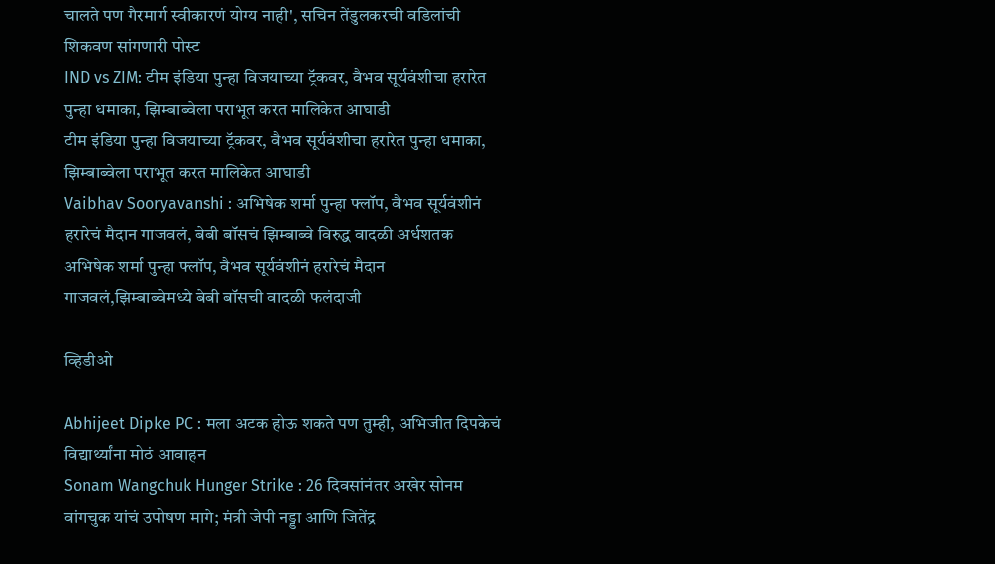चालते पण गैरमार्ग स्वीकारणं योग्य नाही', सचिन तेंडुलकरची वडिलांची शिकवण सांगणारी पोस्ट
IND vs ZIM: टीम इंडिया पुन्हा विजयाच्या ट्रॅकवर, वैभव सूर्यवंशीचा हरारेत पुन्हा धमाका, झिम्बाब्वेला पराभूत करत मालिकेत आघाडी
टीम इंडिया पुन्हा विजयाच्या ट्रॅकवर, वैभव सूर्यवंशीचा हरारेत पुन्हा धमाका, झिम्बाब्वेला पराभूत करत मालिकेत आघाडी
Vaibhav Sooryavanshi : अभिषेक शर्मा पुन्हा फ्लॉप, वैभव सूर्यवंशीनं हरारेचं मैदान गाजवलं, बेबी बॉसचं झिम्बाब्वे विरुद्ध वादळी अर्धशतक
अभिषेक शर्मा पुन्हा फ्लॉप, वैभव सूर्यवंशीनं हरारेचं मैदान गाजवलं,झिम्बाब्वेमध्ये बेबी बॉसची वादळी फलंदाजी

व्हिडीओ

Abhijeet Dipke PC : मला अटक होऊ शकते पण तुम्ही, अभिजीत दिपकेचं विद्यार्थ्यांना मोठं आवाहन
Sonam Wangchuk Hunger Strike : 26 दिवसांनंतर अखेर सोनम वांगचुक यांचं उपोषण मागे; मंत्री जेपी नड्डा आणि जितेंद्र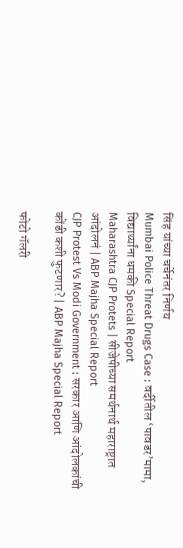सिंह यांच्या चर्चेनंतर निर्णय
Mumbai Police Threat Drugs Case : वर्दीतील ‘पावडर’मामा, विद्यार्थ्यांना धमकी Special Report
Maharashtra CJP Protets | सीजेपीच्या समर्थनार्थ महाराष्ट्रात आंदोलनं | ABP Majha Special Report
CJP Protest Vs Modi Government : सरकार आणि आंदोलकांची कोंडी कशी फुटणार? | ABP Majha Special Report

फोटो गॅलरी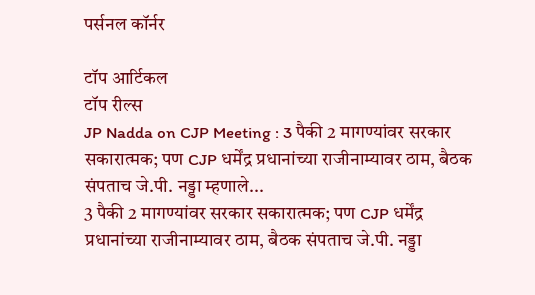पर्सनल कॉर्नर

टॉप आर्टिकल
टॉप रील्स
JP Nadda on CJP Meeting : 3 पैकी 2 मागण्यांवर सरकार सकारात्मक; पण CJP धर्मेंद्र प्रधानांच्या राजीनाम्यावर ठाम, बैठक संपताच जे.पी. नड्डा म्हणाले...
3 पैकी 2 मागण्यांवर सरकार सकारात्मक; पण CJP धर्मेंद्र प्रधानांच्या राजीनाम्यावर ठाम, बैठक संपताच जे.पी. नड्डा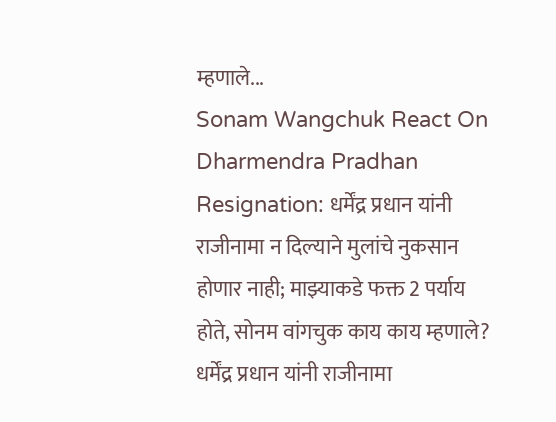म्हणाले...
Sonam Wangchuk React On Dharmendra Pradhan Resignation: धर्मेंद्र प्रधान यांनी राजीनामा न दिल्याने मुलांचे नुकसान होणार नाही; माझ्याकडे फक्त 2 पर्याय होते, सोनम वांगचुक काय काय म्हणाले?
धर्मेंद्र प्रधान यांनी राजीनामा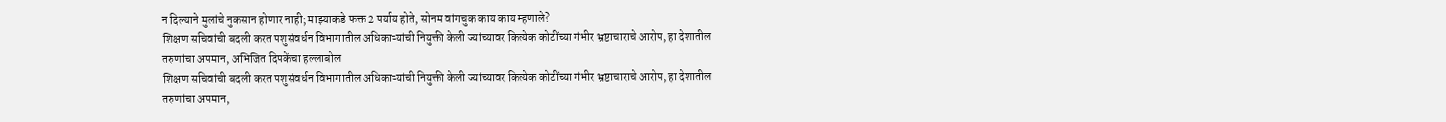न दिल्याने मुलांचे नुकसान होणार नाही; माझ्याकडे फक्त 2 पर्याय होते, सोनम वांगचुक काय काय म्हणाले?
शिक्षण सचिवांची बदली करत पशुसंवर्धन विभागातील अधिकाऱ्यांची नियुक्ती केली ज्यांच्यावर कित्येक कोटींच्या गंभीर भ्रष्टाचाराचे आरोप, हा देशातील तरुणांचा अपमान, अभिजित दिपकेंचा हल्लाबोल
शिक्षण सचिवांची बदली करत पशुसंवर्धन विभागातील अधिकाऱ्यांची नियुक्ती केली ज्यांच्यावर कित्येक कोटींच्या गंभीर भ्रष्टाचाराचे आरोप, हा देशातील तरुणांचा अपमान,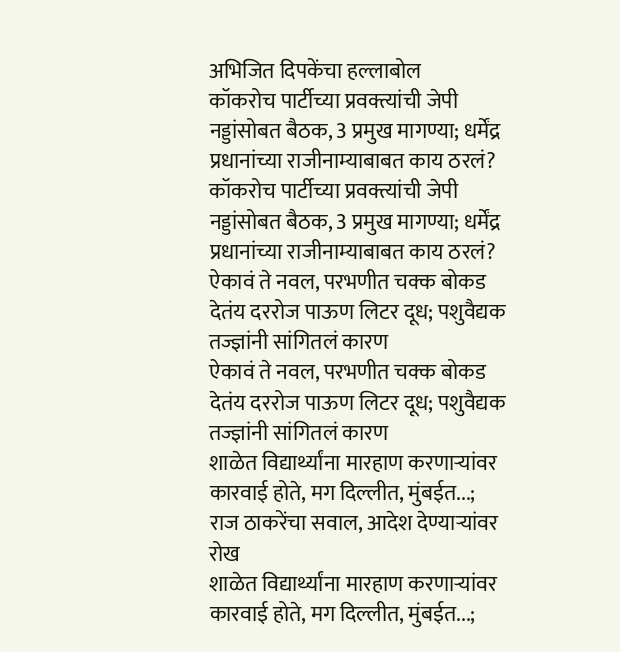अभिजित दिपकेंचा हल्लाबोल
कॉकरोच पार्टीच्या प्रवक्त्यांची जेपी नड्डांसोबत बैठक, 3 प्रमुख मागण्या; धर्मेंद्र प्रधानांच्या राजीनाम्याबाबत काय ठरलं?
कॉकरोच पार्टीच्या प्रवक्त्यांची जेपी नड्डांसोबत बैठक, 3 प्रमुख मागण्या; धर्मेंद्र प्रधानांच्या राजीनाम्याबाबत काय ठरलं?
ऐकावं ते नवल, परभणीत चक्क बोकड देतंय दररोज पाऊण लिटर दूध; पशुवैद्यक तज्ज्ञांनी सांगितलं कारण
ऐकावं ते नवल, परभणीत चक्क बोकड देतंय दररोज पाऊण लिटर दूध; पशुवैद्यक तज्ज्ञांनी सांगितलं कारण
शाळेत विद्यार्थ्यांना मारहाण करणाऱ्यांवर कारवाई होते, मग दिल्लीत, मुंबईत...; राज ठाकरेंचा सवाल, आदेश देण्याऱ्यांवर रोख
शाळेत विद्यार्थ्यांना मारहाण करणाऱ्यांवर कारवाई होते, मग दिल्लीत, मुंबईत...;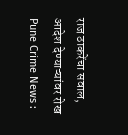राज ठाकरेंचा सवाल, आदेश देण्याऱ्यांवर रोख
Pune Crime News :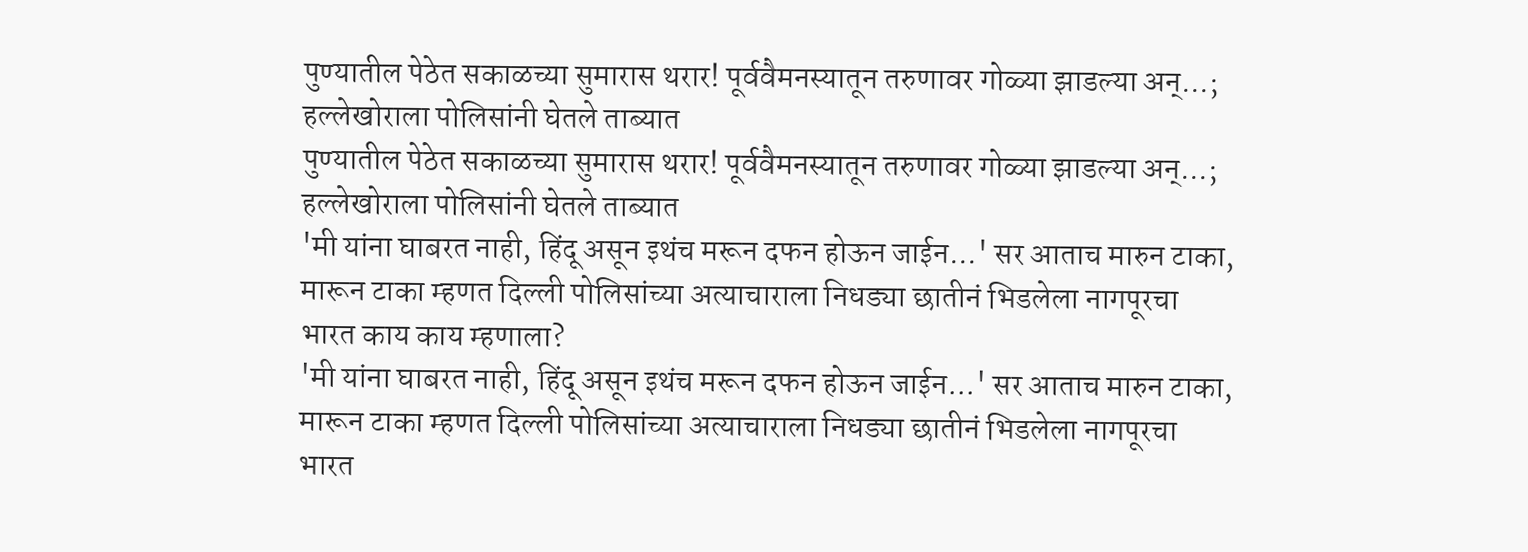पुण्यातील पेठेत सकाळच्या सुमारास थरार! पूर्ववैमनस्यातून तरुणावर गोळ्या झाडल्या अन्...; हल्लेखोराला पोलिसांनी घेतले ताब्यात
पुण्यातील पेठेत सकाळच्या सुमारास थरार! पूर्ववैमनस्यातून तरुणावर गोळ्या झाडल्या अन्...; हल्लेखोराला पोलिसांनी घेतले ताब्यात
'मी यांना घाबरत नाही, हिंदू असून इथंच मरून दफन होऊन जाईन...' सर आताच मारुन टाका, मारून टाका म्हणत दिल्ली पोलिसांच्या अत्याचाराला निधड्या छातीनं भिडलेला नागपूरचा भारत काय काय म्हणाला?
'मी यांना घाबरत नाही, हिंदू असून इथंच मरून दफन होऊन जाईन...' सर आताच मारुन टाका, मारून टाका म्हणत दिल्ली पोलिसांच्या अत्याचाराला निधड्या छातीनं भिडलेला नागपूरचा भारत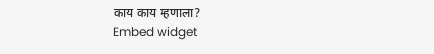काय काय म्हणाला?
Embed widget